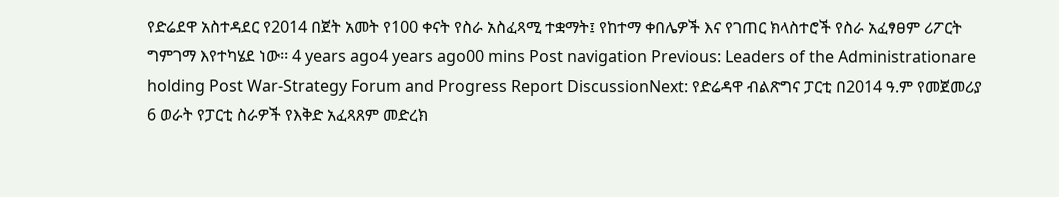የድሬደዋ አስተዳደር የ2014 በጀት አመት የ100 ቀናት የስራ አስፈጻሚ ተቋማት፤ የከተማ ቀበሌዎች እና የገጠር ክላስተሮች የስራ አፈፃፀም ሪፖርት ግምገማ እየተካሄደ ነው፡፡ 4 years ago4 years ago00 mins Post navigation Previous: Leaders of the Administrationare holding Post War-Strategy Forum and Progress Report DiscussionNext: የድሬዳዋ ብልጽግና ፓርቲ በ2014 ዓ.ም የመጀመሪያ 6 ወራት የፓርቲ ስራዎች የእቅድ አፈጻጸም መድረክ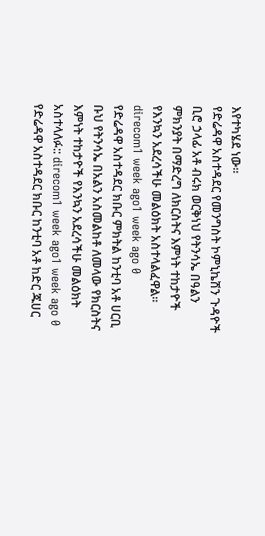እየተካሄደ ነው።
የድሬዳዋ አስተዳደር የመንግስት ኮምኒኬሽን ጉዳዮች ቢሮ ኃላፊ አቶ ብሩክ ወርቅነህ የትንሳኤ በዓልን ምክንያት በማድረግ ለክርስትና እምነት ተከታዮች የእንኳን አደረሳችሁ መልዕክት አስተላልፈዋል፡፡ direcom1 week ago1 week ago 0
የድሬዳዋ አስተዳደር ክቡር ምክትል ከንቲባ አቶ ሀርቢ ቡህ የትንሳኤ በአልን አስመልከቶ ለመላው የክርስትና እምነት ተከታዮች የእንኳን አደረሳችሁ መልዕክት አስተላለፉ:: direcom1 week ago1 week ago 0
የድሬዳዋ አስተዳደር ክቡር ከንቲባ አቶ ከድር ጁሀር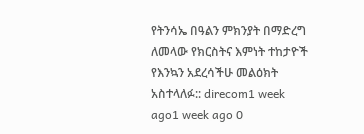የትንሳኤ በዓልን ምክንያት በማድረግ ለመላው የክርስትና እምነት ተከታዮች የእንኳን አደረሳችሁ መልዕክት አስተላለፉ:: direcom1 week ago1 week ago 0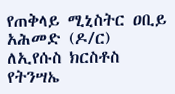የጠቅላይ ሚኒስትር ዐቢይ አሕመድ (ዶ/ር) ለኢየሱስ ክርስቶስ የትንሣኤ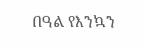በዓል የእንኳን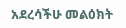አደረሳችሁ መልዕክት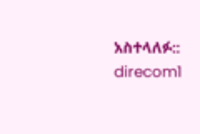አስተላለፉ:: direcom1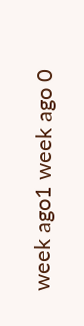week ago1 week ago 0